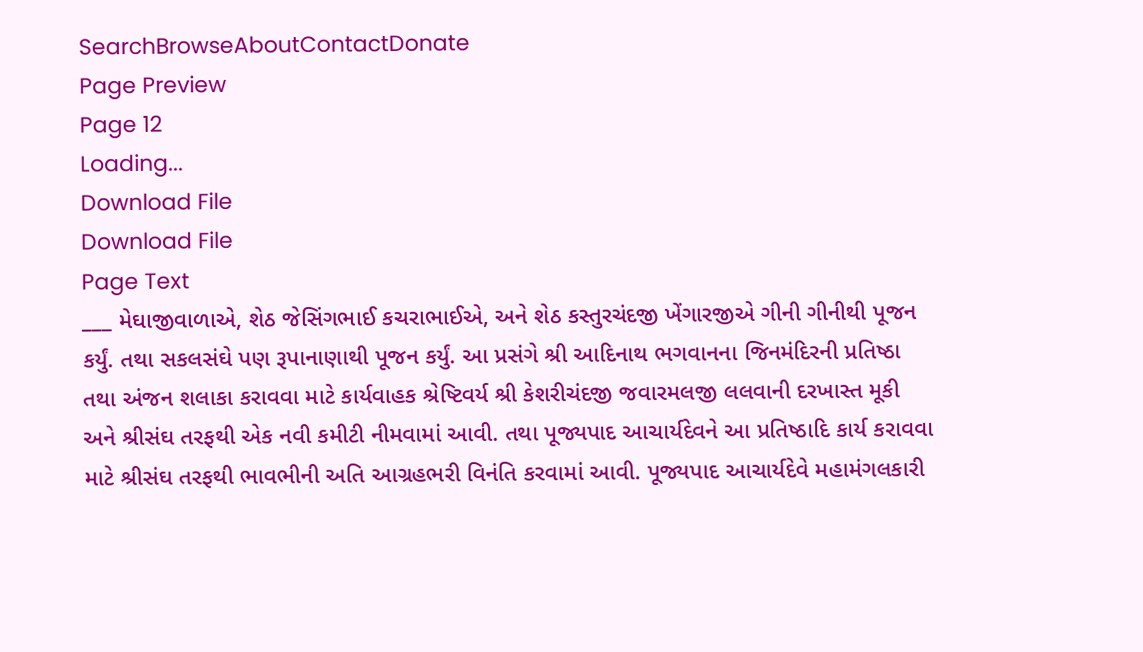SearchBrowseAboutContactDonate
Page Preview
Page 12
Loading...
Download File
Download File
Page Text
___ મેઘાજીવાળાએ, શેઠ જેસિંગભાઈ કચરાભાઈએ, અને શેઠ કસ્તુરચંદજી ખેંગારજીએ ગીની ગીનીથી પૂજન કર્યું. તથા સકલસંઘે પણ રૂપાનાણાથી પૂજન કર્યું. આ પ્રસંગે શ્રી આદિનાથ ભગવાનના જિનમંદિરની પ્રતિષ્ઠા તથા અંજન શલાકા કરાવવા માટે કાર્યવાહક શ્રેષ્ટિવર્ય શ્રી કેશરીચંદજી જવારમલજી લલવાની દરખાસ્ત મૂકી અને શ્રીસંઘ તરફથી એક નવી કમીટી નીમવામાં આવી. તથા પૂજ્યપાદ આચાર્યદેવને આ પ્રતિષ્ઠાદિ કાર્ય કરાવવા માટે શ્રીસંઘ તરફથી ભાવભીની અતિ આગ્રહભરી વિનંતિ કરવામાં આવી. પૂજ્યપાદ આચાર્યદેવે મહામંગલકારી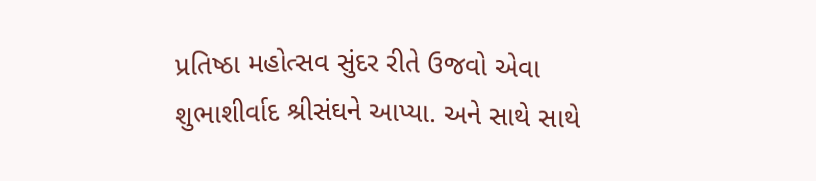પ્રતિષ્ઠા મહોત્સવ સુંદર રીતે ઉજવો એવા શુભાશીર્વાદ શ્રીસંઘને આપ્યા. અને સાથે સાથે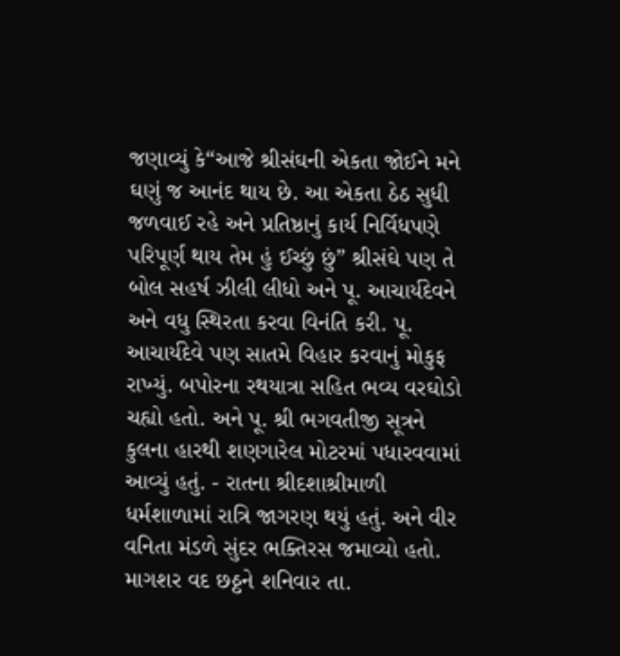જણાવ્યું કે“આજે શ્રીસંઘની એકતા જોઈને મને ઘણું જ આનંદ થાય છે. આ એકતા ઠેઠ સુધી જળવાઈ રહે અને પ્રતિષ્ઠાનું કાર્ય નિર્વિધપણે પરિપૂર્ણ થાય તેમ હું ઈચ્છું છું” શ્રીસંઘે પણ તે બોલ સહર્ષ ઝીલી લીધો અને પૂ. આચાર્યદેવને અને વધુ સ્થિરતા કરવા વિનંતિ કરી. પૂ. આચાર્યદેવે પણ સાતમે વિહાર કરવાનું મોકુફ રાખ્યું. બપોરના રથયાત્રા સહિત ભવ્ય વરઘોડો ચહ્યો હતો. અને પૂ. શ્રી ભગવતીજી સૂત્રને કુલના હારથી શણગારેલ મોટરમાં પધારવવામાં આવ્યું હતું. - રાતના શ્રીદશાશ્રીમાળી ધર્મશાળામાં રાત્રિ જાગરણ થયું હતું. અને વીર વનિતા મંડળે સુંદર ભક્તિરસ જમાવ્યો હતો. માગશર વદ છઠ્ઠને શનિવાર તા.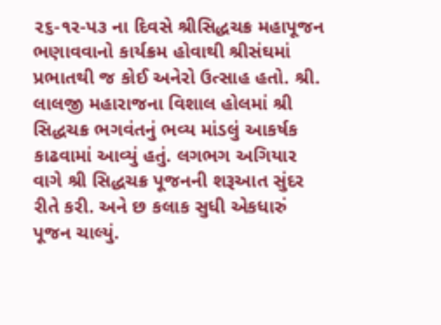૨૬-૧ર-પ૩ ના દિવસે શ્રીસિદ્ધચક્ર મહાપૂજન ભણાવવાનો કાર્યક્રમ હોવાથી શ્રીસંઘમાં પ્રભાતથી જ કોઈ અનેરો ઉત્સાહ હતો. શ્રી. લાલજી મહારાજના વિશાલ હોલમાં શ્રી સિદ્ધચક્ર ભગવંતનું ભવ્ય માંડલું આકર્ષક કાઢવામાં આવ્યું હતું. લગભગ અગિયાર વાગે શ્રી સિદ્ધચક્ર પૂજનની શરૂઆત સુંદર રીતે કરી. અને છ કલાક સુધી એકધારું પૂજન ચાલ્યું.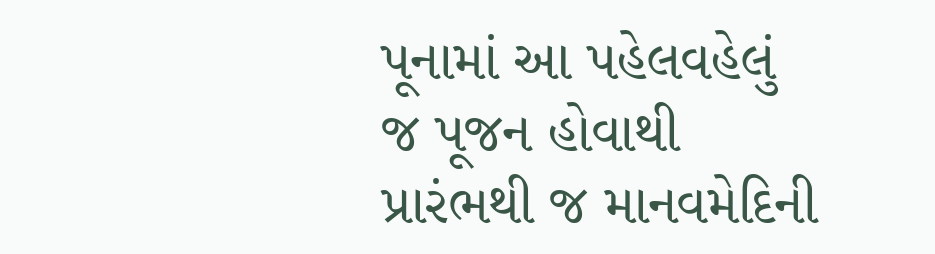પૂનામાં આ પહેલવહેલું જ પૂજન હોવાથી પ્રારંભથી જ માનવમેદિની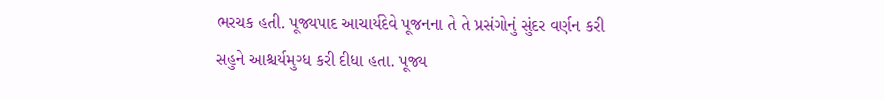ભરચક હતી. પૂજ્યપાદ આચાર્યદેવે પૂજનના તે તે પ્રસંગોનું સુંદર વર્ણન કરી સહુને આશ્ચર્યમુગ્ધ કરી દીધા હતા. પૂજ્ય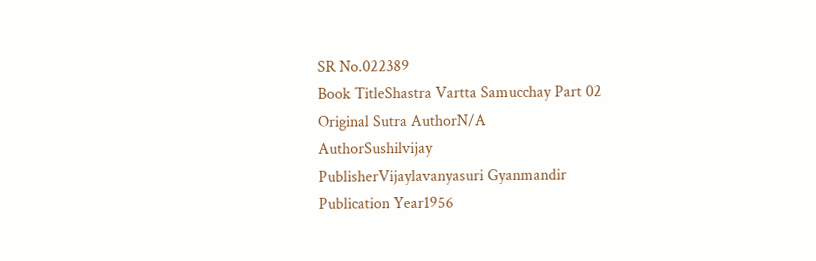SR No.022389
Book TitleShastra Vartta Samucchay Part 02
Original Sutra AuthorN/A
AuthorSushilvijay
PublisherVijaylavanyasuri Gyanmandir
Publication Year1956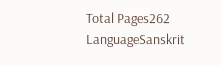Total Pages262
LanguageSanskrit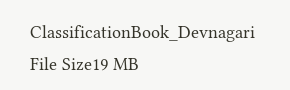ClassificationBook_Devnagari
File Size19 MB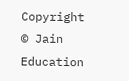Copyright © Jain Education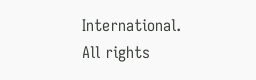International. All rights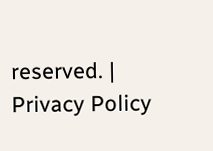reserved. | Privacy Policy